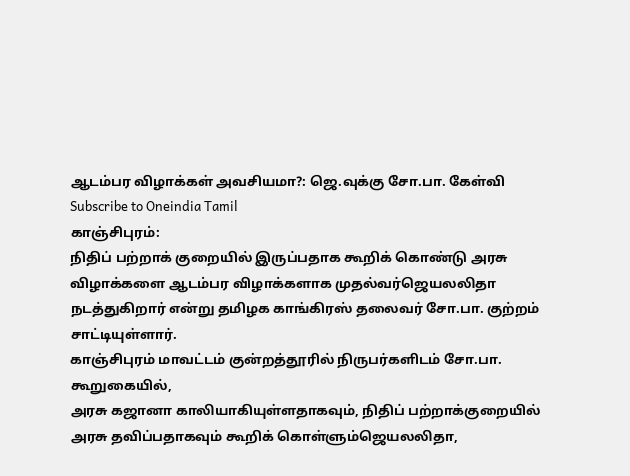ஆடம்பர விழாக்கள் அவசியமா?: ஜெ.வுக்கு சோ.பா. கேள்வி
Subscribe to Oneindia Tamil
காஞ்சிபுரம்:
நிதிப் பற்றாக் குறையில் இருப்பதாக கூறிக் கொண்டு அரசு விழாக்களை ஆடம்பர விழாக்களாக முதல்வர்ஜெயலலிதா நடத்துகிறார் என்று தமிழக காங்கிரஸ் தலைவர் சோ.பா. குற்றம் சாட்டியுள்ளார்.
காஞ்சிபுரம் மாவட்டம் குன்றத்தூரில் நிருபர்களிடம் சோ.பா. கூறுகையில்,
அரசு கஜானா காலியாகியுள்ளதாகவும், நிதிப் பற்றாக்குறையில் அரசு தவிப்பதாகவும் கூறிக் கொள்ளும்ஜெயலலிதா,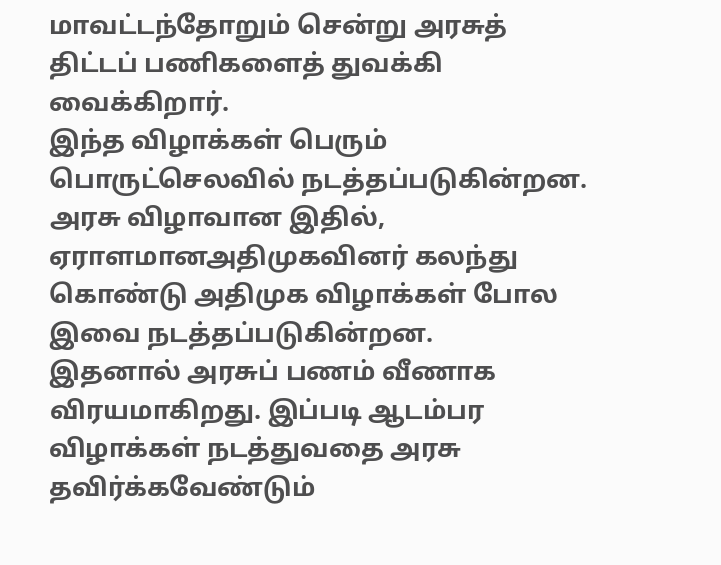மாவட்டந்தோறும் சென்று அரசுத் திட்டப் பணிகளைத் துவக்கி வைக்கிறார்.
இந்த விழாக்கள் பெரும் பொருட்செலவில் நடத்தப்படுகின்றன. அரசு விழாவான இதில், ஏராளமானஅதிமுகவினர் கலந்து கொண்டு அதிமுக விழாக்கள் போல இவை நடத்தப்படுகின்றன.
இதனால் அரசுப் பணம் வீணாக விரயமாகிறது. இப்படி ஆடம்பர விழாக்கள் நடத்துவதை அரசு தவிர்க்கவேண்டும்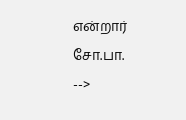என்றார் சோ.பா.
-->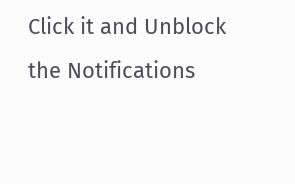Click it and Unblock the Notifications